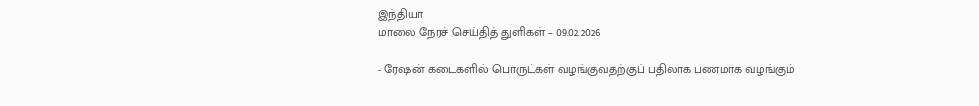இந்தியா
மாலை நேரச் செய்தித் துளிகள் – 09.02.2026

- ரேஷன் கடைகளில் பொருட்கள் வழங்குவதற்குப் பதிலாக பணமாக வழங்கும்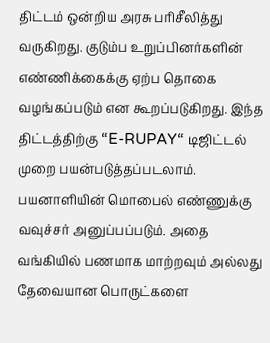திட்டம் ஒன்றிய அரசு பரிசீலித்து வருகிறது. குடும்ப உறுப்பினர்களின் எண்ணிக்கைக்கு ஏற்ப தொகை வழங்கப்படும் என கூறப்படுகிறது. இந்த திட்டத்திற்கு “E-RUPAY“ டிஜிட்டல் முறை பயன்படுத்தப்படலாம். பயனாளியின் மொபைல் எண்ணுக்கு வவுச்சர் அனுப்பப்படும். அதை வங்கியில் பணமாக மாற்றவும் அல்லது தேவையான பொருட்களை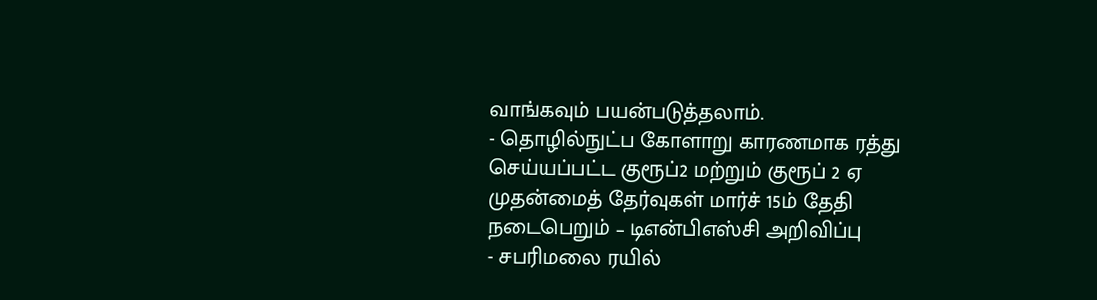வாங்கவும் பயன்படுத்தலாம்.
- தொழில்நுட்ப கோளாறு காரணமாக ரத்து செய்யப்பட்ட குரூப்2 மற்றும் குரூப் 2 ஏ முதன்மைத் தேர்வுகள் மார்ச் 15ம் தேதி நடைபெறும் – டிஎன்பிஎஸ்சி அறிவிப்பு
- சபரிமலை ரயில்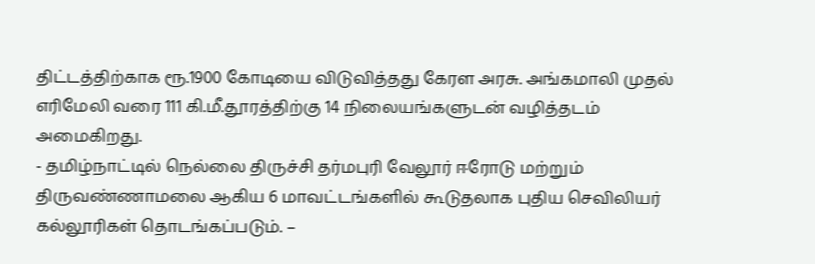திட்டத்திற்காக ரூ.1900 கோடியை விடுவித்தது கேரள அரசு. அங்கமாலி முதல் எரிமேலி வரை 111 கி.மீ.தூரத்திற்கு 14 நிலையங்களுடன் வழித்தடம் அமைகிறது.
- தமிழ்நாட்டில் நெல்லை திருச்சி தர்மபுரி வேலூர் ஈரோடு மற்றும் திருவண்ணாமலை ஆகிய 6 மாவட்டங்களில் கூடுதலாக புதிய செவிலியர் கல்லூரிகள் தொடங்கப்படும். –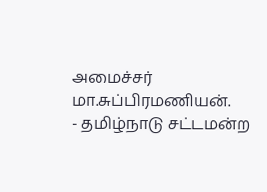அமைச்சர் மா.சுப்பிரமணியன்.
- தமிழ்நாடு சட்டமன்ற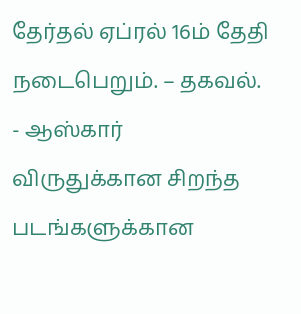தேர்தல் ஏப்ரல் 16ம் தேதி நடைபெறும். – தகவல்.
- ஆஸ்கார் விருதுக்கான சிறந்த படங்களுக்கான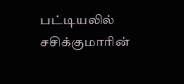பட்டியலில் சசிக்குமாரின்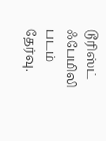டூரிஸ்ட் ஃபேமிலி படம் தேர்வு.